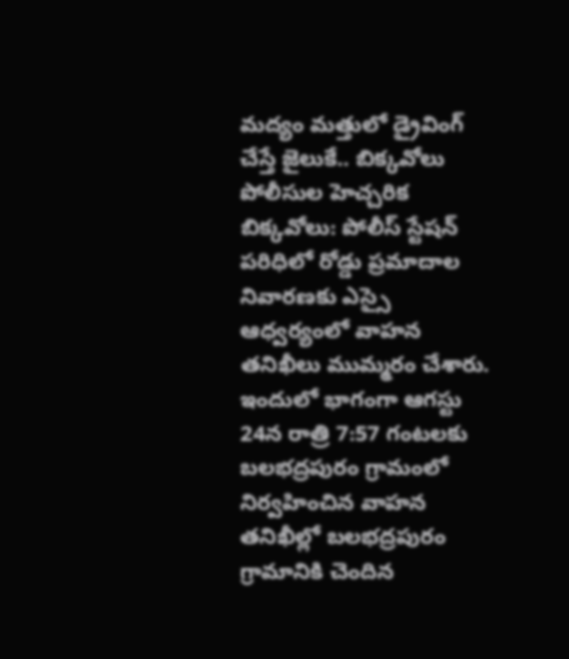మద్యం మత్తులో డ్రైవింగ్ చేస్తే జైలుకే.. బిక్కవోలు పోలీసుల హెచ్చరిక
బిక్కవోలు: పోలీస్ స్టేషన్ పరిధిలో రోడ్డు ప్రమాదాల నివారణకు ఎస్సై ఆధ్వర్యంలో వాహన తనిఖీలు ముమ్మరం చేశారు. ఇందులో భాగంగా ఆగస్టు 24న రాత్రి 7:57 గంటలకు బలభద్రపురం గ్రామంలో నిర్వహించిన వాహన తనిఖీల్లో బలభద్రపురం గ్రామానికి చెందిన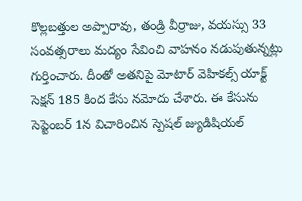కొల్లబత్తుల అప్పారావు, తండ్రి వీర్రాజు, వయస్సు 33 సంవత్సరాలు మద్యం సేవించి వాహనం నడుపుతున్నట్లు గుర్తించారు. దీంతో అతనిపై మోటార్ వెహికల్స్ యాక్ట్ సెక్షన్ 185 కింద కేసు నమోదు చేశారు. ఈ కేసును సెప్టెంబర్ 1న విచారించిన స్పెషల్ జ్యుడిషియల్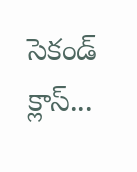సెకండ్ క్లాస్...